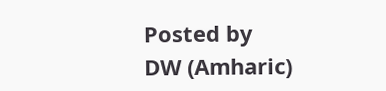Posted by
DW (Amharic)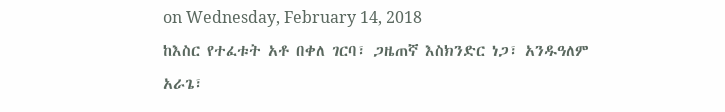on Wednesday, February 14, 2018
ከእስር የተፈቱት አቶ በቀለ ገርባ፣ ጋዜጠኛ እስክንድር ነጋ፣ አንዱዓለም አራጌ፣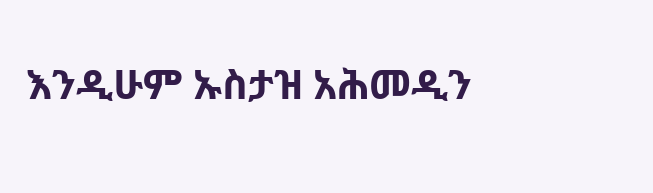እንዲሁም ኡስታዝ አሕመዲን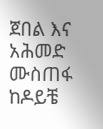ጀበል እና አሕመድ ሙስጠፋ ከዶይቼ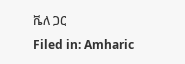ቬለ ጋር
Filed in: Amharic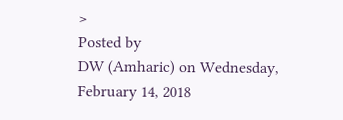>
Posted by
DW (Amharic) on Wednesday, February 14, 2018